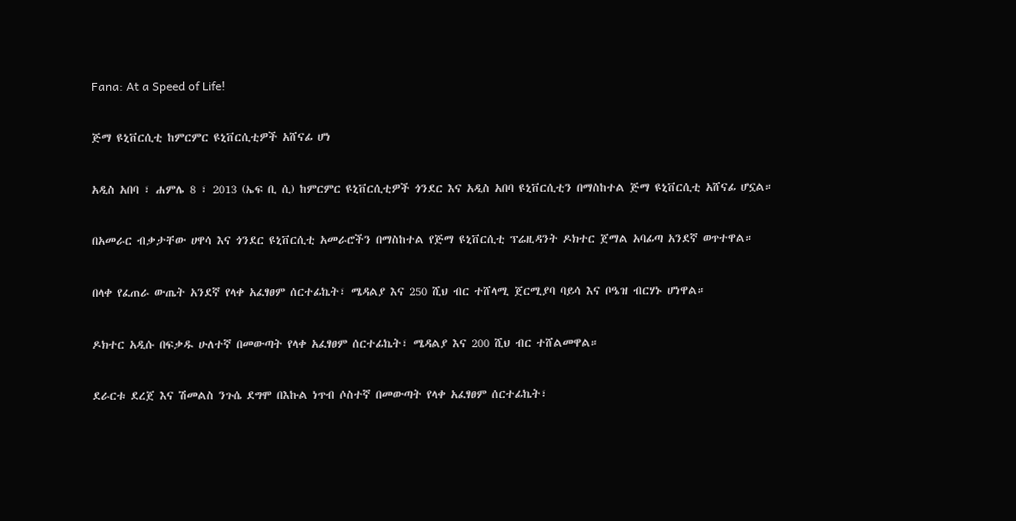Fana: At a Speed of Life!

ጅማ ዩኒቨርሲቲ ከምርምር ዩኒቨርሲቲዎች አሸናፊ ሆነ

አዲስ አበባ ፣ ሐምሌ 8 ፣ 2013 (ኤፍ ቢ ሲ) ከምርምር ዩኒቨርሲቲዎች ጎንደር እና አዲስ አበባ ዩኒቨርሲቲን በማስከተል ጅማ ዩኒቨርሲቲ አሸናፊ ሆኗል።

በአመራር ብቃታቸው ሀዋሳ እና ጎንደር ዩኒቨርሲቲ አመራሮችን በማስከተል የጅማ ዩኒቨርሲቲ ፕሬዚዳንት ዶክተር ጀማል አባፊጣ አንደኛ ወጥተዋል።

በላቀ የፈጠራ ውጤት አንደኛ የላቀ አፈፃፀም ሰርተፊኬት፣ ሜዳልያ እና 250 ሺህ ብር ተሸላሚ ጀርሚያባ ባይሳ እና ቦዔዝ ብርሃኑ ሆነዋል።

ዶክተር አዲሱ በፍቃዱ ሁለተኛ በመውጣት የላቀ አፈፃፀም ሰርተፊኬት፣ ሜዳልያ እና 200 ሺህ ብር ተሸልመዋል።

ደራርቱ ደረጀ እና ሽመልስ ንጉሴ ደግሞ በእኩል ነጥብ ሶስተኛ በመውጣት የላቀ አፈፃፀም ሰርተፊኬት፣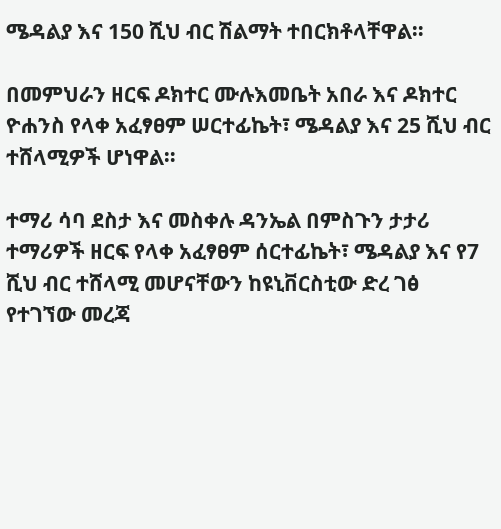ሜዳልያ እና 150 ሺህ ብር ሽልማት ተበርክቶላቸዋል።

በመምህራን ዘርፍ ዶክተር ሙሉእመቤት አበራ እና ዶክተር ዮሐንስ የላቀ አፈፃፀም ሠርተፊኬት፣ ሜዳልያ እና 25 ሺህ ብር ተሸላሚዎች ሆነዋል።

ተማሪ ሳባ ደስታ እና መስቀሉ ዳንኤል በምስጉን ታታሪ ተማሪዎች ዘርፍ የላቀ አፈፃፀም ሰርተፊኬት፣ ሜዳልያ እና የ7 ሺህ ብር ተሸላሚ መሆናቸውን ከዩኒቨርስቲው ድረ ገፅ የተገኘው መረጃ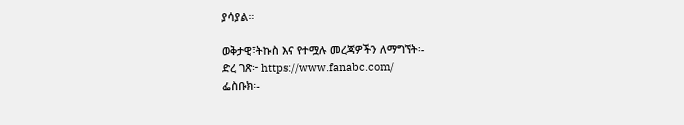ያሳያል።

ወቅታዊ፣ትኩስ እና የተሟሉ መረጃዎችን ለማግኘት፡-
ድረ ገጽ፦ https://www.fanabc.com/
ፌስቡክ፡-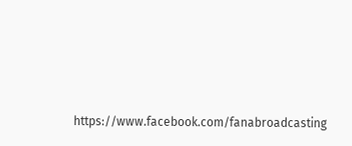https://www.facebook.com/fanabroadcasting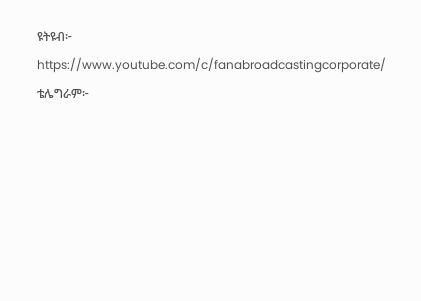ዩትዩብ፦ https://www.youtube.com/c/fanabroadcastingcorporate/
ቴሌግራም፦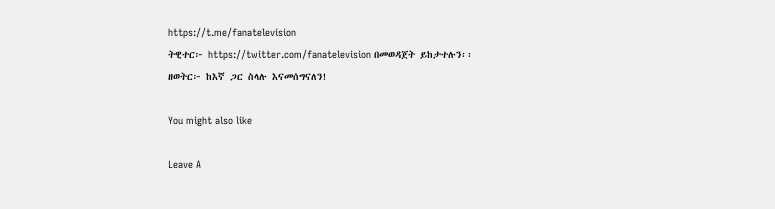https://t.me/fanatelevision
ትዊተር፦ https://twitter.com/fanatelevision በመወዳጀት ይከታተሉን፡፡
ዘወትር፦ ከእኛ ጋር ስላሉ እናመሰግናለን!

You might also like

Leave A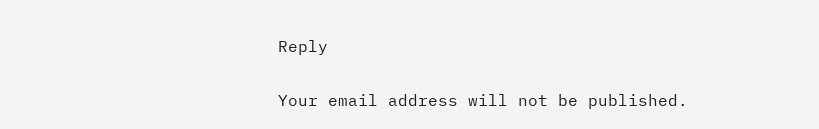Reply

Your email address will not be published.